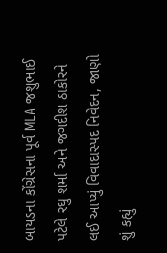બાયડના કોંગ્રેસના પૂર્વ MLA જશુભાઈ પટેલે રઘુ શર્મા અને જગદીશ ઠાકોરને લઈ આપ્યું વિવાદાસ્પદ નિવેદન, જાણો શું કહ્યું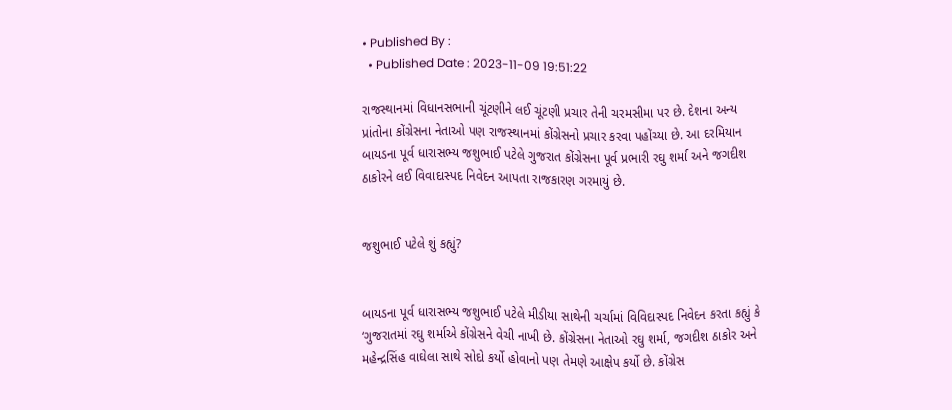• Published By :
  • Published Date : 2023-11-09 19:51:22

રાજસ્થાનમાં વિધાનસભાની ચૂંટણીને લઈ ચૂંટણી પ્રચાર તેની ચરમસીમા પર છે. દેશના અન્ય પ્રાંતોના કોંગ્રેસના નેતાઓ પણ રાજસ્થાનમાં કોંગ્રેસનો પ્રચાર કરવા પહોંચ્યા છે. આ દરમિયાન બાયડના પૂર્વ ધારાસભ્ય જશુભાઈ પટેલે ગુજરાત કોંગ્રેસના પૂર્વ પ્રભારી રઘુ શર્મા અને જગદીશ ઠાકોરને લઈ વિવાદાસ્પદ નિવેદન આપતા રાજકારણ ગરમાયું છે.


જશુભાઈ પટેલે શું કહ્યું?


બાયડના પૂર્વ ધારાસભ્ય જશુભાઈ પટેલે મીડીયા સાથેની ચર્ચામાં વિવિદાસ્પદ નિવેદન કરતા કહ્યું કે ‘ગુજરાતમાં રઘુ શર્માએ કોંગ્રેસને વેચી નાખી છે. કોંગ્રેસના નેતાઓ રઘુ શર્મા, જગદીશ ઠાકોર અને મહેન્દ્રસિંહ વાઘેલા સાથે સોદો કર્યો હોવાનો પણ તેમણે આક્ષેપ કર્યો છે. કોંગ્રેસ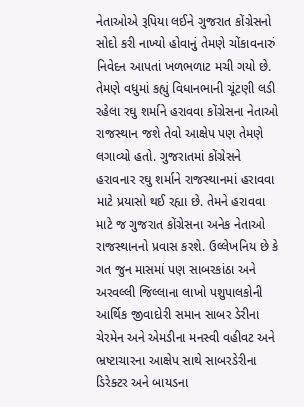નેતાઓએ રૂપિયા લઈને ગુજરાત કોંગ્રેસનો સોદો કરી નાખ્યો હોવાનું તેમણે ચોંકાવનારું નિવેદન આપતાં ખળભળાટ મચી ગયો છે. તેમણે વધુમાં કહ્યું વિધાનભાની ચૂંટણી લડી રહેલા રઘુ શર્માને હરાવવા કોંગ્રેસના નેતાઓ  રાજસ્થાન જશે તેવો આક્ષેપ પણ તેમણે લગાવ્યો હતો. ગુજરાતમાં કોંગ્રેસને હરાવનાર રઘુ શર્માને રાજસ્થાનમાં હરાવવા માટે પ્રયાસો થઈ રહ્યા છે. તેમને હરાવવા માટે જ ગુજરાત કોંગ્રેસના અનેક નેતાઓ રાજસ્થાનનો પ્રવાસ કરશે. ઉલ્લેખનિય છે કે ગત જુન માસમાં પણ સાબરકાંઠા અને અરવલ્લી જિલ્લાના લાખો પશુપાલકોની આર્થિક જીવાદોરી સમાન સાબર ડેરીના ચેરમેન અને એમડીના મનસ્વી વહીવટ અને ભ્રષ્ટાચારના આક્ષેપ સાથે સાબરડેરીના ડિરેક્ટર અને બાયડના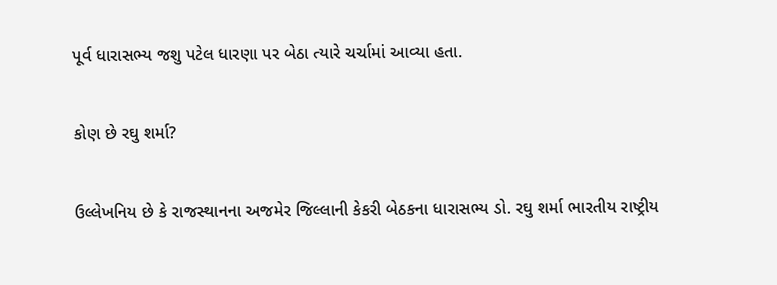પૂર્વ ધારાસભ્ય જશુ પટેલ ધારણા પર બેઠા ત્યારે ચર્ચામાં આવ્યા હતા.


કોણ છે રઘુ શર્મા?


ઉલ્લેખનિય છે કે રાજસ્થાનના અજમેર જિલ્લાની કેકરી બેઠકના ધારાસભ્ય ડો. રઘુ શર્મા ભારતીય રાષ્ટ્રીય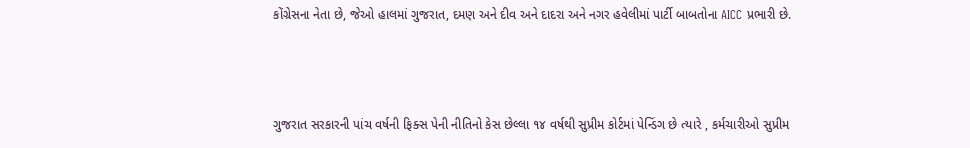કોંગ્રેસના નેતા છે, જેઓ હાલમાં ગુજરાત, દમણ અને દીવ અને દાદરા અને નગર હવેલીમાં પાર્ટી બાબતોના AICC પ્રભારી છે.



ગુજરાત સરકારની પાંચ વર્ષની ફિક્સ પેની નીતિનો કેસ છેલ્લા ૧૪ વર્ષથી સુપ્રીમ કોર્ટમાં પેન્ડિંગ છે ત્યારે , કર્મચારીઓ સુપ્રીમ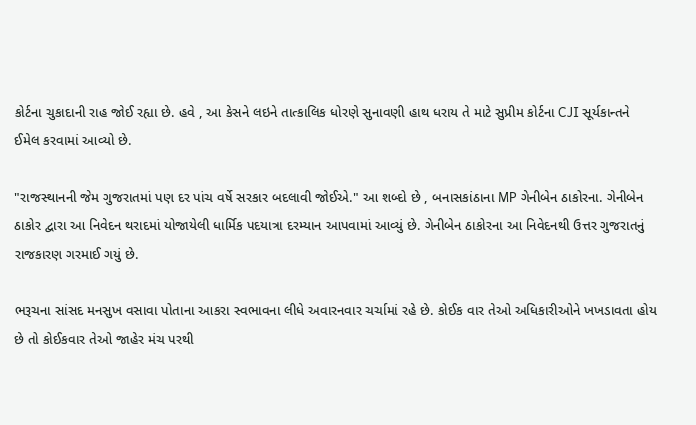કોર્ટના ચુકાદાની રાહ જોઈ રહ્યા છે. હવે , આ કેસને લઇને તાત્કાલિક ધોરણે સુનાવણી હાથ ધરાય તે માટે સુપ્રીમ કોર્ટના CJI સૂર્યકાન્તને ઈમેલ કરવામાં આવ્યો છે.

"રાજસ્થાનની જેમ ગુજરાતમાં પણ દર પાંચ વર્ષે સરકાર બદલાવી જોઈએ." આ શબ્દો છે , બનાસકાંઠાના MP ગેનીબેન ઠાકોરના. ગેનીબેન ઠાકોર દ્વારા આ નિવેદન થરાદમાં યોજાયેલી ધાર્મિક પદયાત્રા દરમ્યાન આપવામાં આવ્યું છે. ગેનીબેન ઠાકોરના આ નિવેદનથી ઉત્તર ગુજરાતનું રાજકારણ ગરમાઈ ગયું છે.

ભરૂચના સાંસદ મનસુખ વસાવા પોતાના આકરા સ્વભાવના લીધે અવારનવાર ચર્ચામાં રહે છે. કોઈક વાર તેઓ અધિકારીઓને ખખડાવતા હોય છે તો કોઈકવાર તેઓ જાહેર મંચ પરથી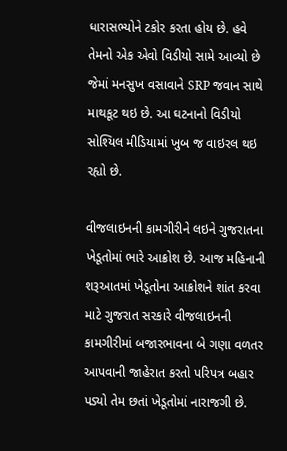ધારાસભ્યોને ટકોર કરતા હોય છે. હવે તેમનો એક એવો વિડીયો સામે આવ્યો છે જેમાં મનસુખ વસાવાને SRP જવાન સાથે માથકૂટ થઇ છે. આ ઘટનાનો વિડીયો સોશ્યિલ મીડિયામાં ખુબ જ વાઇરલ થઇ રહ્યો છે.

વીજલાઇનની કામગીરીને લઇને ગુજરાતના ખેડૂતોમાં ભારે આક્રોશ છે. આજ મહિનાની શરૂઆતમાં ખેડૂતોના આક્રોશને શાંત કરવા માટે ગુજરાત સરકારે વીજલાઇનની કામગીરીમાં બજારભાવના બે ગણા વળતર આપવાની જાહેરાત કરતો પરિપત્ર બહાર પડ્યો તેમ છતાં ખેડૂતોમાં નારાજગી છે.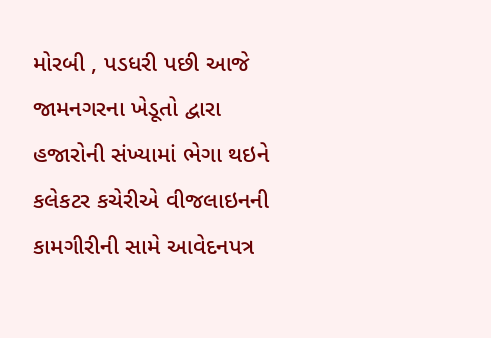મોરબી , પડધરી પછી આજે જામનગરના ખેડૂતો દ્વારા હજારોની સંખ્યામાં ભેગા થઇને કલેકટર કચેરીએ વીજલાઇનની કામગીરીની સામે આવેદનપત્ર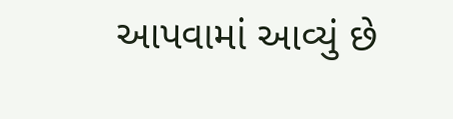આપવામાં આવ્યું છે